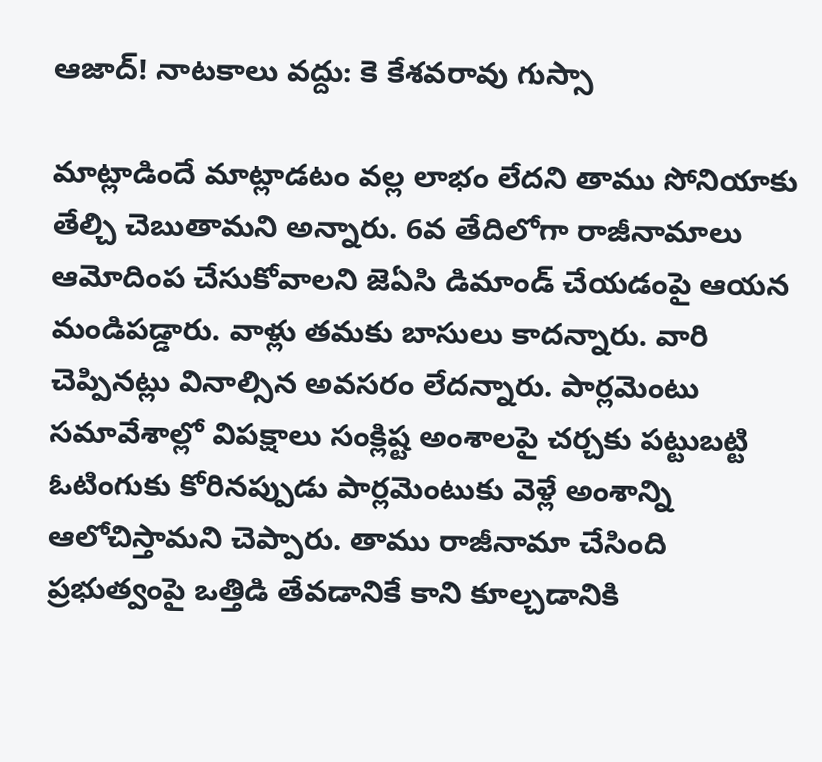ఆజాద్! నాటకాలు వద్దు: కె కేశవరావు గుస్సా

మాట్లాడిందే మాట్లాడటం వల్ల లాభం లేదని తాము సోనియాకు తేల్చి చెబుతామని అన్నారు. 6వ తేదిలోగా రాజీనామాలు ఆమోదింప చేసుకోవాలని జెఏసి డిమాండ్ చేయడంపై ఆయన మండిపడ్డారు. వాళ్లు తమకు బాసులు కాదన్నారు. వారి చెప్పినట్లు వినాల్సిన అవసరం లేదన్నారు. పార్లమెంటు సమావేశాల్లో విపక్షాలు సంక్లిష్ట అంశాలపై చర్చకు పట్టుబట్టి ఓటింగుకు కోరినప్పుడు పార్లమెంటుకు వెళ్లే అంశాన్ని ఆలోచిస్తామని చెప్పారు. తాము రాజీనామా చేసింది ప్రభుత్వంపై ఒత్తిడి తేవడానికే కాని కూల్చడానికి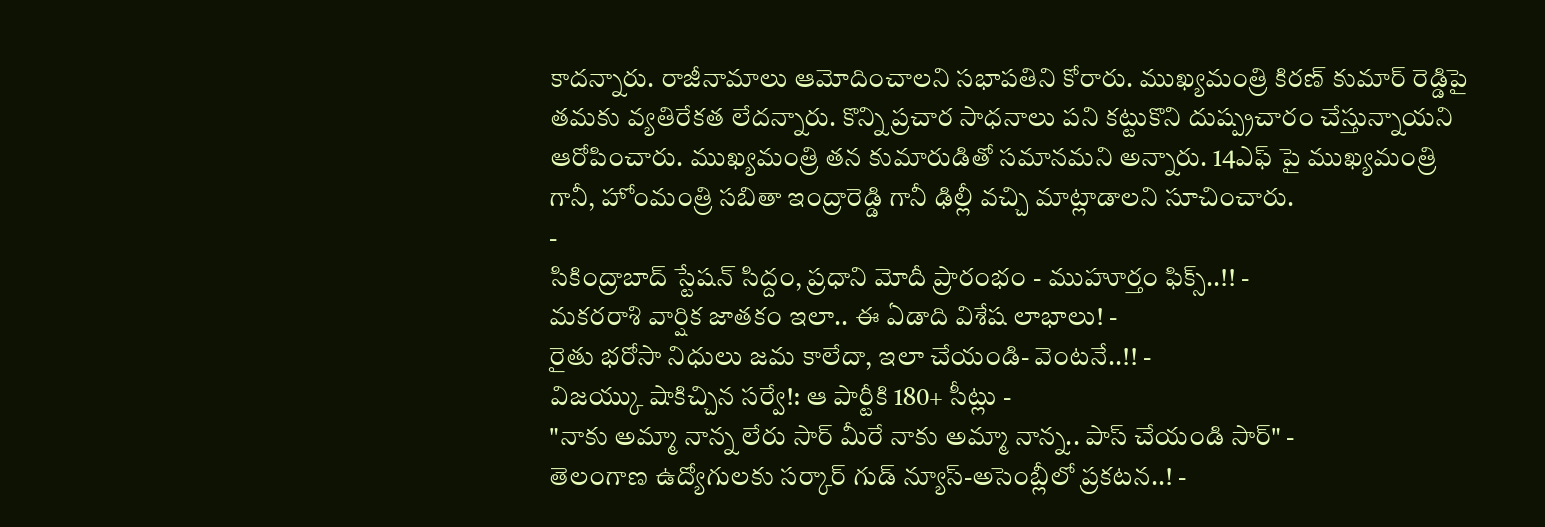కాదన్నారు. రాజీనామాలు ఆమోదించాలని సభాపతిని కోరారు. ముఖ్యమంత్రి కిరణ్ కుమార్ రెడ్డిపై తమకు వ్యతిరేకత లేదన్నారు. కొన్ని ప్రచార సాధనాలు పని కట్టుకొని దుష్ప్రచారం చేస్తున్నాయని ఆరోపించారు. ముఖ్యమంత్రి తన కుమారుడితో సమానమని అన్నారు. 14ఎఫ్ పై ముఖ్యమంత్రి గానీ, హోంమంత్రి సబితా ఇంద్రారెడ్డి గానీ ఢిల్లీ వచ్చి మాట్లాడాలని సూచించారు.
-
సికింద్రాబాద్ స్టేషన్ సిద్దం, ప్రధాని మోదీ ప్రారంభం - ముహూర్తం ఫిక్స్..!! -
మకరరాశి వార్షిక జాతకం ఇలా.. ఈ ఏడాది విశేష లాభాలు! -
రైతు భరోసా నిధులు జమ కాలేదా, ఇలా చేయండి- వెంటనే..!! -
విజయ్కు షాకిచ్చిన సర్వే!: ఆ పార్టీకి 180+ సీట్లు -
"నాకు అమ్మా నాన్న లేరు సార్ మీరే నాకు అమ్మా నాన్న.. పాస్ చేయండి సార్" -
తెలంగాణ ఉద్యోగులకు సర్కార్ గుడ్ న్యూస్-అసెంబ్లీలో ప్రకటన..! -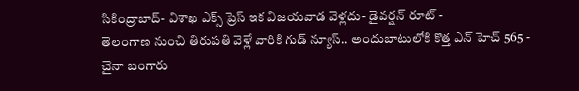సికింద్రాబాద్- విశాఖ ఎక్స్ ప్రెస్ ఇక విజయవాడ వెళ్లదు- డైవర్షన్ రూట్ -
తెలంగాణ నుంచి తిరుపతి వెళ్లే వారికి గుడ్ న్యూస్.. అందుబాటులోకి కొత్త ఎన్ హెచ్ 565 -
చైనా బంగారు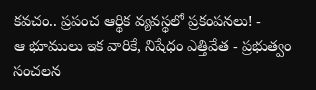కవచం.. ప్రపంచ ఆర్థిక వ్యవస్థలో ప్రకంపనలు! -
ఆ భూములు ఇక వారికే, నిషేధం ఎత్తివేత - ప్రభుత్వం సంచలన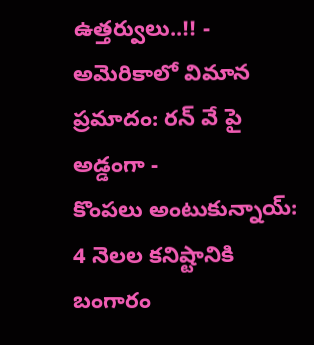ఉత్తర్వులు..!! -
అమెరికాలో విమాన ప్రమాదం: రన్ వే పై అడ్డంగా -
కొంపలు అంటుకున్నాయ్: 4 నెలల కనిష్టానికి బంగారం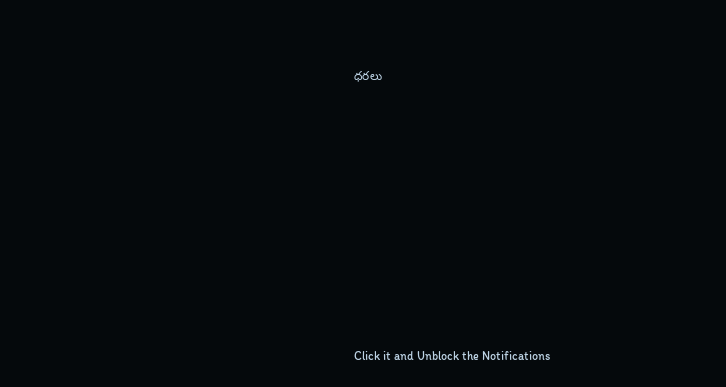ధరలు












Click it and Unblock the Notifications